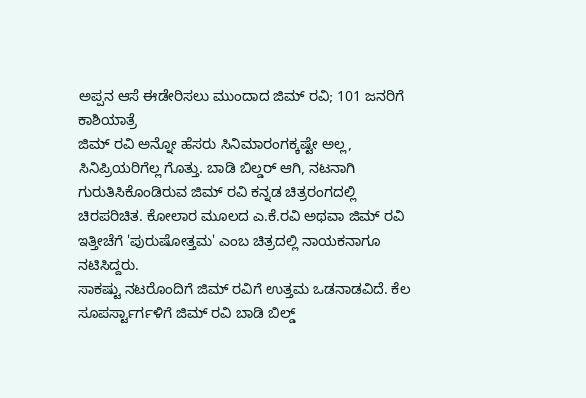ಅಪ್ಪನ ಆಸೆ ಈಡೇರಿಸಲು ಮುಂದಾದ ಜಿಮ್ ರವಿ; 101 ಜನರಿಗೆ ಕಾಶಿಯಾತ್ರೆ
ಜಿಮ್ ರವಿ ಅನ್ನೋ ಹೆಸರು ಸಿನಿಮಾರಂಗಕ್ಕಷ್ಟೇ ಅಲ್ಲ, ಸಿನಿಪ್ರಿಯರಿಗೆಲ್ಲ ಗೊತ್ತು. ಬಾಡಿ ಬಿಲ್ಡರ್ ಆಗಿ, ನಟನಾಗಿ ಗುರುತಿಸಿಕೊಂಡಿರುವ ಜಿಮ್ ರವಿ ಕನ್ನಡ ಚಿತ್ರರಂಗದಲ್ಲಿ ಚಿರಪರಿಚಿತ. ಕೋಲಾರ ಮೂಲದ ಎ.ಕೆ.ರವಿ ಅಥವಾ ಜಿಮ್ ರವಿ ಇತ್ತೀಚೆಗೆ 'ಪುರುಷೋತ್ತಮ' ಎಂಬ ಚಿತ್ರದಲ್ಲಿ ನಾಯಕನಾಗೂ ನಟಿಸಿದ್ದರು.
ಸಾಕಷ್ಟು ನಟರೊಂದಿಗೆ ಜಿಮ್ ರವಿಗೆ ಉತ್ತಮ ಒಡನಾಡವಿದೆ. ಕೆಲ ಸೂಪರ್ಸ್ಟಾರ್ಗಳಿಗೆ ಜಿಮ್ ರವಿ ಬಾಡಿ ಬಿಲ್ಡ್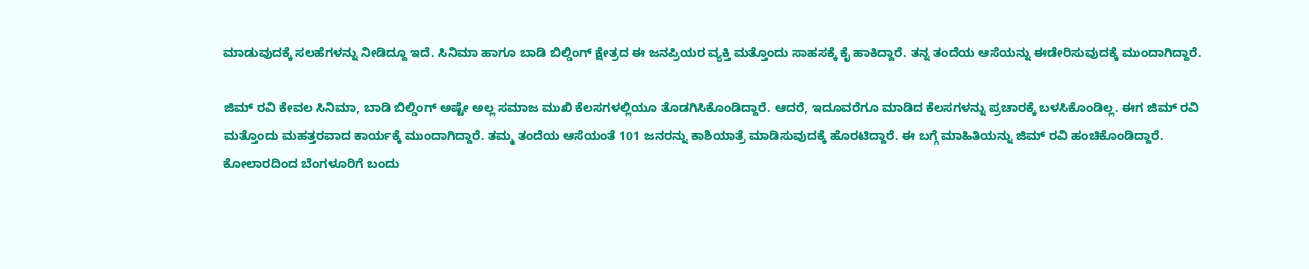ಮಾಡುವುದಕ್ಕೆ ಸಲಹೆಗಳನ್ನು ನೀಡಿದ್ದೂ ಇದೆ. ಸಿನಿಮಾ ಹಾಗೂ ಬಾಡಿ ಬಿಲ್ಡಿಂಗ್ ಕ್ಷೇತ್ರದ ಈ ಜನಪ್ರಿಯರ ವ್ಯಕ್ತಿ ಮತ್ತೊಂದು ಸಾಹಸಕ್ಕೆ ಕೈ ಹಾಕಿದ್ದಾರೆ. ತನ್ನ ತಂದೆಯ ಆಸೆಯನ್ನು ಈಡೇರಿಸುವುದಕ್ಕೆ ಮುಂದಾಗಿದ್ದಾರೆ.

ಜಿಮ್ ರವಿ ಕೇವಲ ಸಿನಿಮಾ, ಬಾಡಿ ಬಿಲ್ಡಿಂಗ್ ಅಷ್ಟೇ ಅಲ್ಲ ಸಮಾಜ ಮುಖಿ ಕೆಲಸಗಳಲ್ಲಿಯೂ ತೊಡಗಿಸಿಕೊಂಡಿದ್ದಾರೆ. ಆದರೆ, ಇದೂವರೆಗೂ ಮಾಡಿದ ಕೆಲಸಗಳನ್ನು ಪ್ರಚಾರಕ್ಕೆ ಬಳಸಿಕೊಂಡಿಲ್ಲ. ಈಗ ಜಿಮ್ ರವಿ ಮತ್ತೊಂದು ಮಹತ್ತರವಾದ ಕಾರ್ಯಕ್ಕೆ ಮುಂದಾಗಿದ್ದಾರೆ. ತಮ್ಮ ತಂದೆಯ ಆಸೆಯಂತೆ 101 ಜನರನ್ನು ಕಾಶಿಯಾತ್ರೆ ಮಾಡಿಸುವುದಕ್ಕೆ ಹೊರಟಿದ್ದಾರೆ. ಈ ಬಗ್ಗೆ ಮಾಹಿತಿಯನ್ನು ಜಿಮ್ ರವಿ ಹಂಚಿಕೊಂಡಿದ್ದಾರೆ.
ಕೋಲಾರದಿಂದ ಬೆಂಗಳೂರಿಗೆ ಬಂದು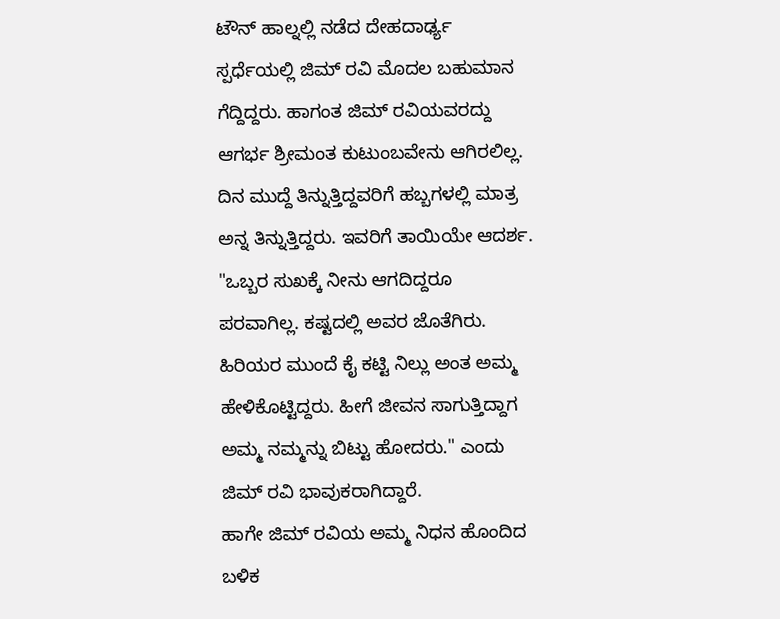ಟೌನ್ ಹಾಲ್ನಲ್ಲಿ ನಡೆದ ದೇಹದಾರ್ಢ್ಯ ಸ್ಪರ್ಧೆಯಲ್ಲಿ ಜಿಮ್ ರವಿ ಮೊದಲ ಬಹುಮಾನ ಗೆದ್ದಿದ್ದರು. ಹಾಗಂತ ಜಿಮ್ ರವಿಯವರದ್ದು ಆಗರ್ಭ ಶ್ರೀಮಂತ ಕುಟುಂಬವೇನು ಆಗಿರಲಿಲ್ಲ. ದಿನ ಮುದ್ದೆ ತಿನ್ನುತ್ತಿದ್ದವರಿಗೆ ಹಬ್ಬಗಳಲ್ಲಿ ಮಾತ್ರ ಅನ್ನ ತಿನ್ನುತ್ತಿದ್ದರು. ಇವರಿಗೆ ತಾಯಿಯೇ ಆದರ್ಶ. "ಒಬ್ಬರ ಸುಖಕ್ಕೆ ನೀನು ಆಗದಿದ್ದರೂ ಪರವಾಗಿಲ್ಲ. ಕಷ್ಟದಲ್ಲಿ ಅವರ ಜೊತೆಗಿರು. ಹಿರಿಯರ ಮುಂದೆ ಕೈ ಕಟ್ಟಿ ನಿಲ್ಲು ಅಂತ ಅಮ್ಮ ಹೇಳಿಕೊಟ್ಟಿದ್ದರು. ಹೀಗೆ ಜೀವನ ಸಾಗುತ್ತಿದ್ದಾಗ ಅಮ್ಮ ನಮ್ಮನ್ನು ಬಿಟ್ಟು ಹೋದರು." ಎಂದು ಜಿಮ್ ರವಿ ಭಾವುಕರಾಗಿದ್ದಾರೆ.
ಹಾಗೇ ಜಿಮ್ ರವಿಯ ಅಮ್ಮ ನಿಧನ ಹೊಂದಿದ ಬಳಿಕ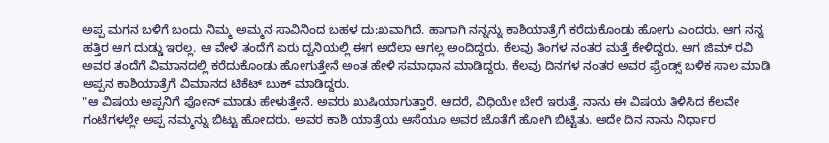ಅಪ್ಪ ಮಗನ ಬಳಿಗೆ ಬಂದು ನಿಮ್ಮ ಅಮ್ಮನ ಸಾವಿನಿಂದ ಬಹಳ ದು:ಖವಾಗಿದೆ. ಹಾಗಾಗಿ ನನ್ನನ್ನು ಕಾಶಿಯಾತ್ರೆಗೆ ಕರೆದುಕೊಂಡು ಹೋಗು ಎಂದರು. ಆಗ ನನ್ನ ಹತ್ತಿರ ಆಗ ದುಡ್ಡು ಇರಲ್ಲ. ಆ ವೇಳೆ ತಂದೆಗೆ ಏರು ದ್ವನಿಯಲ್ಲಿ ಈಗ ಅದೆಲಾ ಆಗಲ್ಲ ಅಂದಿದ್ದರು. ಕೆಲವು ತಿಂಗಳ ನಂತರ ಮತ್ತೆ ಕೇಳಿದ್ದರು. ಆಗ ಜಿಮ್ ರವಿ ಅವರ ತಂದೆಗೆ ವಿಮಾನದಲ್ಲಿ ಕರೆದುಕೊಂಡು ಹೋಗುತ್ತೇನೆ ಅಂತ ಹೇಳಿ ಸಮಾಧಾನ ಮಾಡಿದ್ದರು. ಕೆಲವು ದಿನಗಳ ನಂತರ ಅವರ ಫ್ರೆಂಡ್ಸ್ ಬಳಿಕ ಸಾಲ ಮಾಡಿ ಅಪ್ಪನ ಕಾಶಿಯಾತ್ರೆಗೆ ವಿಮಾನದ ಟಿಕೆಟ್ ಬುಕ್ ಮಾಡಿದ್ದರು.
"ಆ ವಿಷಯ ಅಪ್ಪನಿಗೆ ಫೋನ್ ಮಾಡು ಹೇಳುತ್ತೇನೆ. ಅವರು ಖುಷಿಯಾಗುತ್ತಾರೆ. ಆದರೆ, ವಿಧಿಯೇ ಬೇರೆ ಇರುತ್ತೆ. ನಾನು ಈ ವಿಷಯ ತಿಳಿಸಿದ ಕೆಲವೇ ಗಂಟೆಗಳಲ್ಲೇ ಅಪ್ಪ ನಮ್ಮನ್ನು ಬಿಟ್ಟು ಹೋದರು. ಅವರ ಕಾಶಿ ಯಾತ್ರೆಯ ಆಸೆಯೂ ಅವರ ಜೊತೆಗೆ ಹೋಗಿ ಬಿಟ್ಟಿತು. ಅದೇ ದಿನ ನಾನು ನಿರ್ಧಾರ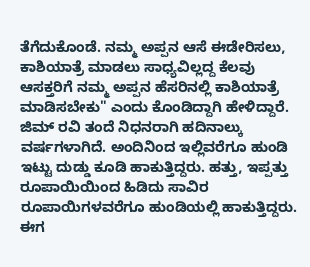ತೆಗೆದುಕೊಂಡೆ. ನಮ್ಮ ಅಪ್ಪನ ಆಸೆ ಈಡೇರಿಸಲು, ಕಾಶಿಯಾತ್ರೆ ಮಾಡಲು ಸಾಧ್ಯವಿಲ್ಲದ್ದ ಕೆಲವು ಆಸಕ್ತರಿಗೆ ನಮ್ಮ ಅಪ್ಪನ ಹೆಸರಿನಲ್ಲಿ ಕಾಶಿಯಾತ್ರೆ ಮಾಡಿಸಬೇಕು" ಎಂದು ಕೊಂಡಿದ್ದಾಗಿ ಹೇಳಿದ್ದಾರೆ.
ಜಿಮ್ ರವಿ ತಂದೆ ನಿಧನರಾಗಿ ಹದಿನಾಲ್ಕು ವರ್ಷಗಳಾಗಿದೆ. ಅಂದಿನಿಂದ ಇಲ್ಲಿವರೆಗೂ ಹುಂಡಿ ಇಟ್ಟು ದುಡ್ಡು ಕೂಡಿ ಹಾಕುತ್ತಿದ್ದರು. ಹತ್ತು, ಇಪ್ಪತ್ತು ರೂಪಾಯಿಯಿಂದ ಹಿಡಿದು ಸಾವಿರ ರೂಪಾಯಿಗಳವರೆಗೂ ಹುಂಡಿಯಲ್ಲಿ ಹಾಕುತ್ತಿದ್ದರು. ಈಗ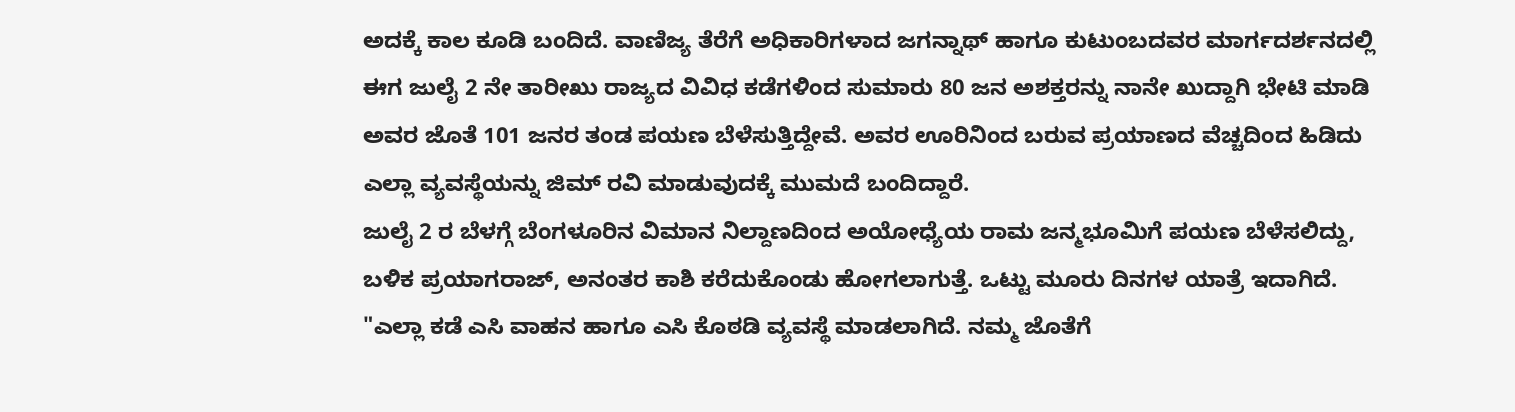ಅದಕ್ಕೆ ಕಾಲ ಕೂಡಿ ಬಂದಿದೆ. ವಾಣಿಜ್ಯ ತೆರೆಗೆ ಅಧಿಕಾರಿಗಳಾದ ಜಗನ್ನಾಥ್ ಹಾಗೂ ಕುಟುಂಬದವರ ಮಾರ್ಗದರ್ಶನದಲ್ಲಿ ಈಗ ಜುಲೈ 2 ನೇ ತಾರೀಖು ರಾಜ್ಯದ ವಿವಿಧ ಕಡೆಗಳಿಂದ ಸುಮಾರು 80 ಜನ ಅಶಕ್ತರನ್ನು ನಾನೇ ಖುದ್ದಾಗಿ ಭೇಟಿ ಮಾಡಿ ಅವರ ಜೊತೆ 101 ಜನರ ತಂಡ ಪಯಣ ಬೆಳೆಸುತ್ತಿದ್ದೇವೆ. ಅವರ ಊರಿನಿಂದ ಬರುವ ಪ್ರಯಾಣದ ವೆಚ್ಚದಿಂದ ಹಿಡಿದು ಎಲ್ಲಾ ವ್ಯವಸ್ಥೆಯನ್ನು ಜಿಮ್ ರವಿ ಮಾಡುವುದಕ್ಕೆ ಮುಮದೆ ಬಂದಿದ್ದಾರೆ.
ಜುಲೈ 2 ರ ಬೆಳಗ್ಗೆ ಬೆಂಗಳೂರಿನ ವಿಮಾನ ನಿಲ್ದಾಣದಿಂದ ಅಯೋಧ್ಯೆಯ ರಾಮ ಜನ್ಮಭೂಮಿಗೆ ಪಯಣ ಬೆಳೆಸಲಿದ್ದು, ಬಳಿಕ ಪ್ರಯಾಗರಾಜ್, ಅನಂತರ ಕಾಶಿ ಕರೆದುಕೊಂಡು ಹೋಗಲಾಗುತ್ತೆ. ಒಟ್ಟು ಮೂರು ದಿನಗಳ ಯಾತ್ರೆ ಇದಾಗಿದೆ. "ಎಲ್ಲಾ ಕಡೆ ಎಸಿ ವಾಹನ ಹಾಗೂ ಎಸಿ ಕೊಠಡಿ ವ್ಯವಸ್ಥೆ ಮಾಡಲಾಗಿದೆ. ನಮ್ಮ ಜೊತೆಗೆ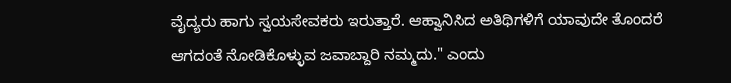ವೈದ್ಯರು ಹಾಗು ಸ್ವಯಸೇವಕರು ಇರುತ್ತಾರೆ. ಆಹ್ವಾನಿಸಿದ ಅತಿಥಿಗಳಿಗೆ ಯಾವುದೇ ತೊಂದರೆ ಆಗದಂತೆ ನೋಡಿಕೊಳ್ಳುವ ಜವಾಬ್ದಾರಿ ನಮ್ಮದು." ಎಂದು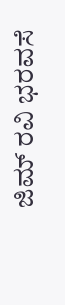ಜಿಮ್ ರವಿ ಭರವಸೆ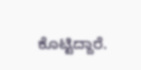ಕೊಟ್ಟಿದ್ದಾರೆ.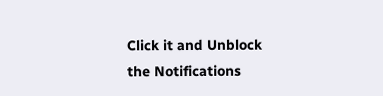Click it and Unblock the Notifications